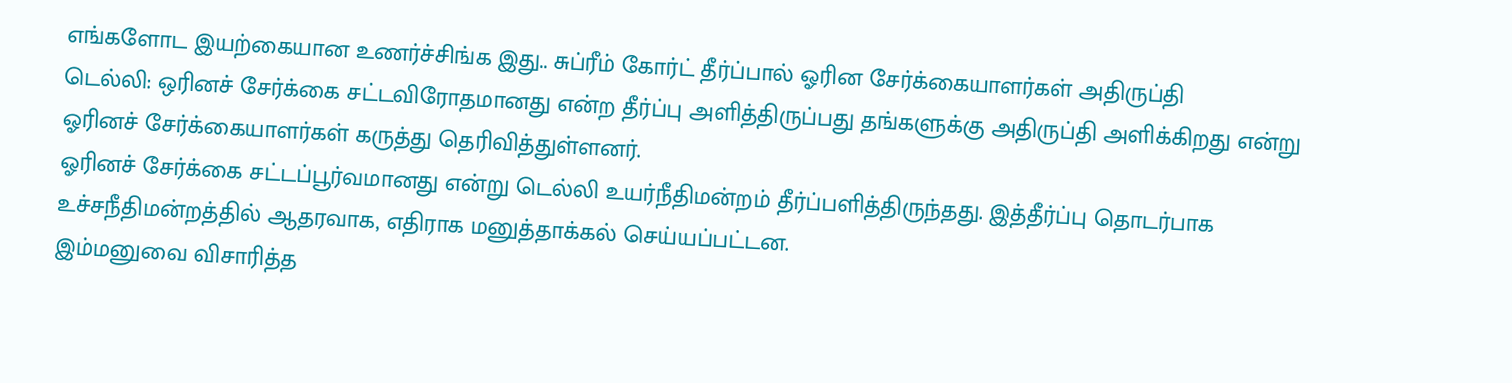எங்களோட இயற்கையான உணர்ச்சிங்க இது.. சுப்ரீம் கோர்ட் தீர்ப்பால் ஓரின சேர்க்கையாளர்கள் அதிருப்தி
டெல்லி: ஒரினச் சேர்க்கை சட்டவிரோதமானது என்ற தீர்ப்பு அளித்திருப்பது தங்களுக்கு அதிருப்தி அளிக்கிறது என்று ஓரினச் சேர்க்கையாளர்கள் கருத்து தெரிவித்துள்ளனர்.
ஓரினச் சேர்க்கை சட்டப்பூர்வமானது என்று டெல்லி உயர்நீதிமன்றம் தீர்ப்பளித்திருந்தது. இத்தீர்ப்பு தொடர்பாக உச்சநீதிமன்றத்தில் ஆதரவாக, எதிராக மனுத்தாக்கல் செய்யப்பட்டன.
இம்மனுவை விசாரித்த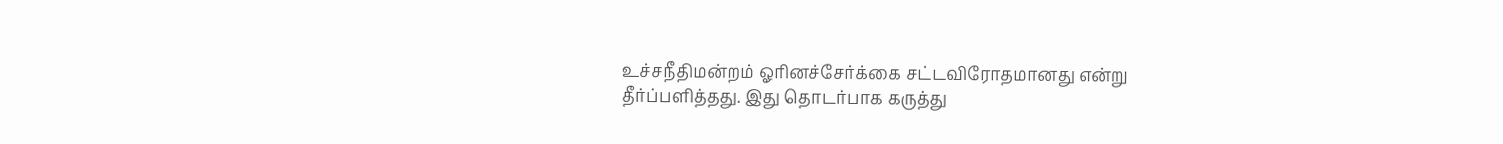உச்சநீதிமன்றம் ஓரினச்சேர்க்கை சட்டவிரோதமானது என்று தீர்ப்பளித்தது. இது தொடர்பாக கருத்து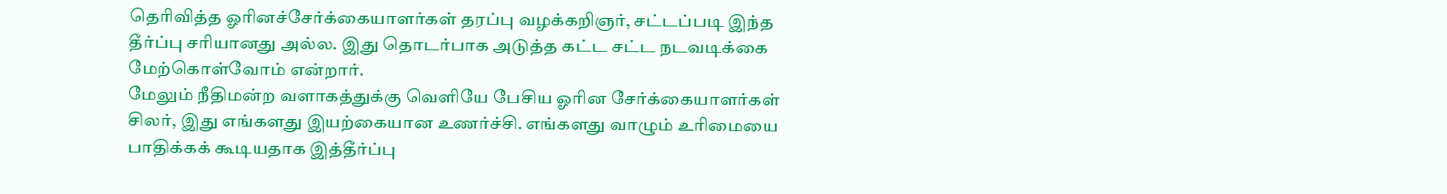தெரிவித்த ஓரினச்சேர்க்கையாளர்கள் தரப்பு வழக்கறிஞர், சட்டப்படி இந்த தீர்ப்பு சரியானது அல்ல. இது தொடர்பாக அடுத்த கட்ட சட்ட நடவடிக்கை மேற்கொள்வோம் என்றார்.
மேலும் நீதிமன்ற வளாகத்துக்கு வெளியே பேசிய ஓரின சேர்க்கையாளர்கள் சிலர், இது எங்களது இயற்கையான உணர்ச்சி. எங்களது வாழும் உரிமையை பாதிக்கக் கூடியதாக இத்தீர்ப்பு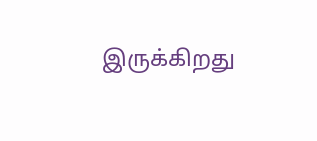இருக்கிறது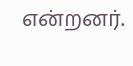என்றனர்.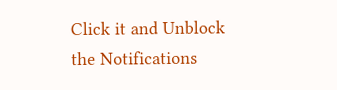Click it and Unblock the Notifications